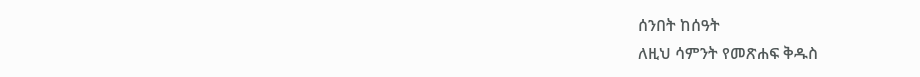ሰንበት ከሰዓት
ለዚህ ሳምንት የመጽሐፍ ቅዱስ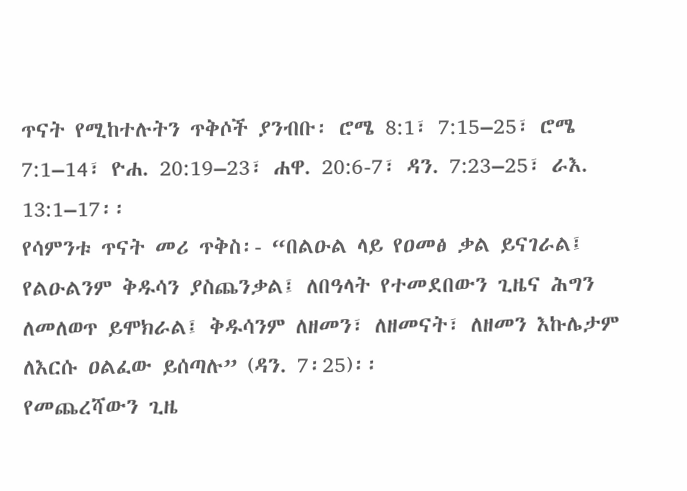ጥናት የሚከተሉትን ጥቅሶች ያንብቡ፡ ሮሜ 8:1፣ 7:15–25፣ ሮሜ 7:1–14፣ ዮሐ. 20:19–23፣ ሐዋ. 20:6-7፣ ዳን. 7:23–25፣ ራእ. 13:1–17፡፡
የሳምንቱ ጥናት መሪ ጥቅስ፡- “በልዑል ላይ የዐመፅ ቃል ይናገራል፤ የልዑልንም ቅዱሳን ያስጨንቃል፤ ለበዓላት የተመደበውን ጊዜና ሕግን ለመለወጥ ይሞክራል፤ ቅዱሳንም ለዘመን፣ ለዘመናት፣ ለዘመን እኩሌታም ለእርሱ ዐልፈው ይሰጣሉ” (ዳን. 7፡25)፡፡
የመጨረሻውን ጊዜ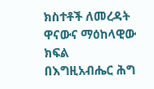ክስተቶች ለመረዳት ዋናውና ማዕከላዊው ክፍል
በእግዚአብሔር ሕግ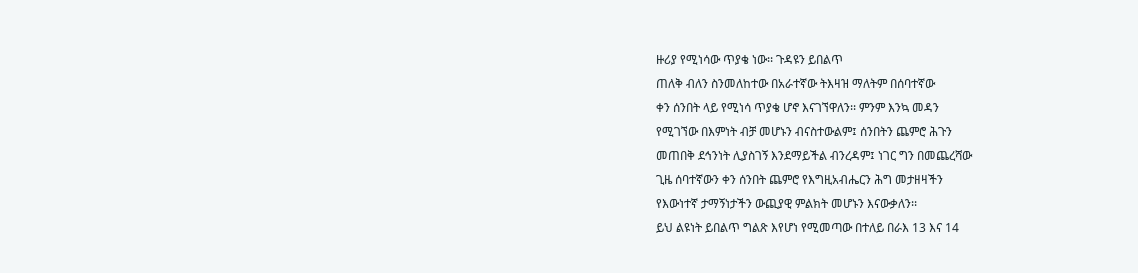ዙሪያ የሚነሳው ጥያቄ ነው፡፡ ጉዳዩን ይበልጥ
ጠለቅ ብለን ስንመለከተው በአራተኛው ትእዛዝ ማለትም በሰባተኛው
ቀን ሰንበት ላይ የሚነሳ ጥያቄ ሆኖ እናገኘዋለን፡፡ ምንም እንኳ መዳን
የሚገኘው በእምነት ብቻ መሆኑን ብናስተውልም፤ ሰንበትን ጨምሮ ሕጉን
መጠበቅ ደኅንነት ሊያስገኝ እንደማይችል ብንረዳም፤ ነገር ግን በመጨረሻው
ጊዜ ሰባተኛውን ቀን ሰንበት ጨምሮ የእግዚአብሔርን ሕግ መታዘዛችን
የእውነተኛ ታማኝነታችን ውጪያዊ ምልክት መሆኑን እናውቃለን፡፡
ይህ ልዩነት ይበልጥ ግልጽ እየሆነ የሚመጣው በተለይ በራእ 13 እና 14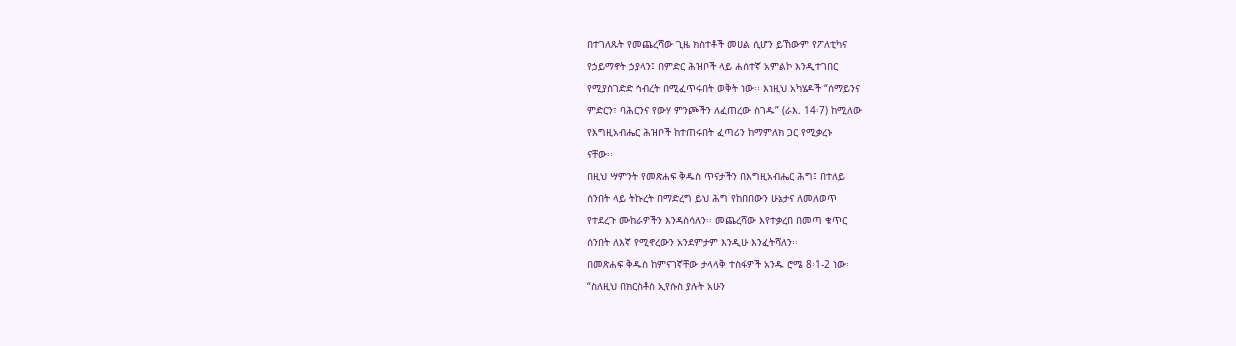በተገለጹት የመጨረሻው ጊዜ ክስተቶች መሀል ሲሆን ይኸውም የፖለቲካና
የኃይማኖት ኃያላን፤ በምድር ሕዝቦች ላይ ሐሰተኛ አምልኮ እንዲተገበር
የሚያስገድድ ኅብረት በሚፈጥሩበት ወቅት ነው፡፡ እነዚህ አካሄዶች “ሰማይንና
ምድርን፣ ባሕርንና የውሃ ምንጮችን ለፈጠረው ስገዱ” (ራእ. 14፡7) ከሚለው
የእግዚአብሔር ሕዝቦች ከተጠሩበት ፈጣሪን ከማምለክ ጋር የሚቃረኑ
ናቸው፡፡
በዚህ ሣምንት የመጽሐፍ ቅዱስ ጥናታችን በእግዚአብሔር ሕግ፤ በተለይ
ሰንበት ላይ ትኩረት በማድረግ ይህ ሕግ የከበበውን ሁኔታና ለመለወጥ
የተደረጉ ሙከራዎችን እንዳስሳለን፡፡ መጨረሻው እየተቃረበ በመጣ ቁጥር
ሰንበት ለእኛ የሚኖረውን አንደምታም እንዲሁ እንፈትሻለን፡፡
በመጽሐፍ ቅዱስ ከምናገኛቸው ታላላቅ ተስፋዎች አንዱ ሮሜ 8፡1-2 ነው፡
“ስለዚህ በክርስቶስ ኢየሱስ ያሉት አሁን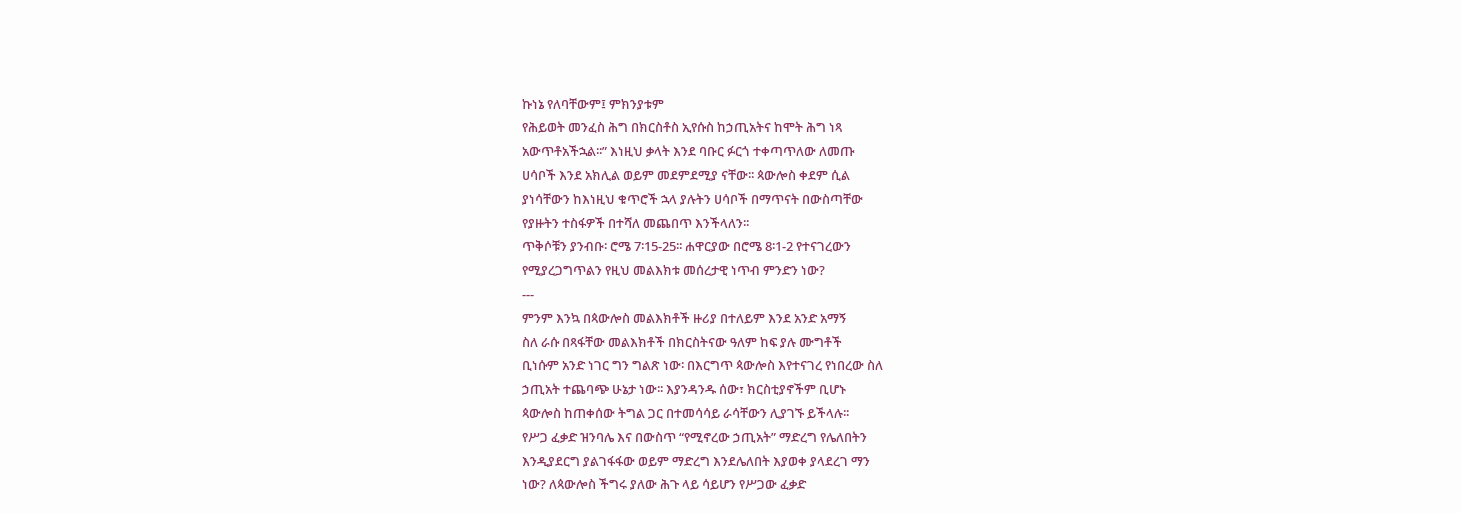ኩነኔ የለባቸውም፤ ምክንያቱም
የሕይወት መንፈስ ሕግ በክርስቶስ ኢየሱስ ከኃጢአትና ከሞት ሕግ ነጻ
አውጥቶአችኋል፡፡” እነዚህ ቃላት እንደ ባቡር ፉርጎ ተቀጣጥለው ለመጡ
ሀሳቦች እንደ አክሊል ወይም መደምደሚያ ናቸው፡፡ ጳውሎስ ቀደም ሲል
ያነሳቸውን ከእነዚህ ቁጥሮች ኋላ ያሉትን ሀሳቦች በማጥናት በውስጣቸው
የያዙትን ተስፋዎች በተሻለ መጨበጥ እንችላለን፡፡
ጥቅሶቹን ያንብቡ፡ ሮሜ 7፡15-25፡፡ ሐዋርያው በሮሜ 8፡1-2 የተናገረውን
የሚያረጋግጥልን የዚህ መልእክቱ መሰረታዊ ነጥብ ምንድን ነው?
---
ምንም እንኳ በጳውሎስ መልእክቶች ዙሪያ በተለይም እንደ አንድ አማኝ
ስለ ራሱ በጻፋቸው መልእክቶች በክርስትናው ዓለም ከፍ ያሉ ሙግቶች
ቢነሱም አንድ ነገር ግን ግልጽ ነው፡ በእርግጥ ጳውሎስ እየተናገረ የነበረው ስለ
ኃጢአት ተጨባጭ ሁኔታ ነው፡፡ እያንዳንዱ ሰው፣ ክርስቲያኖችም ቢሆኑ
ጳውሎስ ከጠቀሰው ትግል ጋር በተመሳሳይ ራሳቸውን ሊያገኙ ይችላሉ፡፡
የሥጋ ፈቃድ ዝንባሌ እና በውስጥ “የሚኖረው ኃጢአት” ማድረግ የሌለበትን
እንዲያደርግ ያልገፋፋው ወይም ማድረግ እንደሌለበት እያወቀ ያላደረገ ማን
ነው? ለጳውሎስ ችግሩ ያለው ሕጉ ላይ ሳይሆን የሥጋው ፈቃድ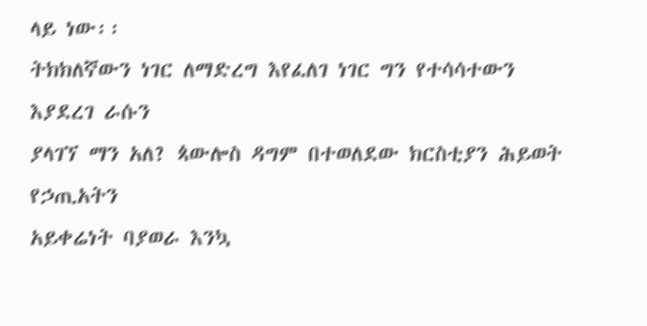ላይ ነው፡፡
ትክክለኛውን ነገር ለማድረግ እየፈለገ ነገር ግን የተሳሳተውን እያደረገ ራሱን
ያላገኘ ማን አለ? ጳውሎስ ዳግም በተወለደው ክርስቲያን ሕይወት የኃጢአትን
አይቀሬነት ባያወራ እንኳ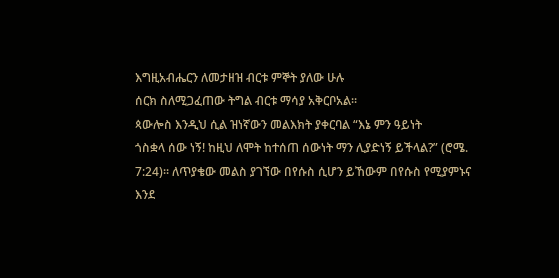እግዚአብሔርን ለመታዘዝ ብርቱ ምኞት ያለው ሁሉ
ሰርክ ስለሚጋፈጠው ትግል ብርቱ ማሳያ አቅርቦአል፡፡
ጳውሎስ እንዲህ ሲል ዝነኛውን መልእክት ያቀርባል “እኔ ምን ዓይነት
ጎስቋላ ሰው ነኝ! ከዚህ ለሞት ከተሰጠ ሰውነት ማን ሊያድነኝ ይችላል?” (ሮሜ.
7:24)፡፡ ለጥያቄው መልስ ያገኘው በየሱስ ሲሆን ይኸውም በየሱስ የሚያምኑና
እንደ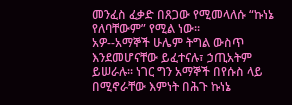መንፈስ ፈቃድ በጸጋው የሚመላለሱ “ኩነኔ የለባቸውም” የሚል ነው፡፡
አዎ--አማኞች ሁሌም ትግል ውስጥ እንደመሆናቸው ይፈተናሉ፣ ኃጢአትም
ይሠራሉ፡፡ ነገር ግን አማኞች በየሱስ ላይ በሚኖራቸው እምነት በሕጉ ኩነኔ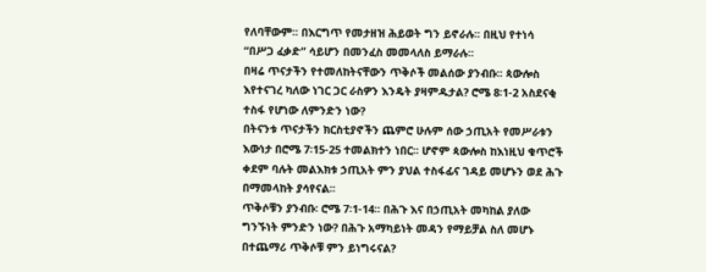የለባቸውም፡፡ በእርግጥ የመታዘዝ ሕይወት ግን ይኖራሉ፡፡ በዚህ የተነሳ
“በሥጋ ፈቃድ” ሳይሆን በመንፈስ መመላለስ ይማራሉ፡፡
በዛሬ ጥናታችን የተመለከትናቸውን ጥቅሶች መልሰው ያንብቡ፡፡ ጳውሎስ
እየተናገረ ካለው ነገር ጋር ራስዎን እንዴት ያዛምዱታል? ሮሜ 8፡1-2 አስደናቂ
ተስፋ የሆነው ለምንድን ነው?
በትናንቱ ጥናታችን ክርስቲያኖችን ጨምሮ ሁሉም ሰው ኃጢአት የመሥራቱን
እውነታ በሮሜ 7፡15-25 ተመልክተን ነበር፡፡ ሆኖም ጳውሎስ ከእነዚህ ቁጥሮች
ቀደም ባሉት መልእክቱ ኃጢአት ምን ያህል ተስፋፊና ገዳይ መሆኑን ወደ ሕጉ
በማመላከት ያሳየናል፡፡
ጥቅሶቹን ያንብቡ፡ ሮሜ 7፡1-14፡፡ በሕጉ እና በኃጢአት መካከል ያለው
ግንኙነት ምንድን ነው? በሕጉ አማካይነት መዳን የማይቻል ስለ መሆኑ
በተጨማሪ ጥቅሶቹ ምን ይነግሩናል?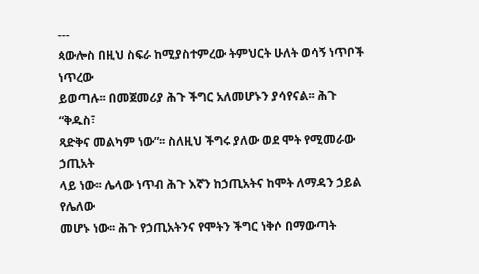---
ጳውሎስ በዚህ ስፍራ ከሚያስተምረው ትምህርት ሁለት ወሳኝ ነጥቦች ነጥረው
ይወጣሉ፡፡ በመጀመሪያ ሕጉ ችግር አለመሆኑን ያሳየናል፡፡ ሕጉ “ቅዱስ፣
ጻድቅና መልካም ነው”፡፡ ስለዚህ ችግሩ ያለው ወደ ሞት የሚመራው ኃጢአት
ላይ ነው፡፡ ሌላው ነጥብ ሕጉ እኛን ከኃጢአትና ከሞት ለማዳን ኃይል የሌለው
መሆኑ ነው፡፡ ሕጉ የኃጢአትንና የሞትን ችግር ነቅሶ በማውጣት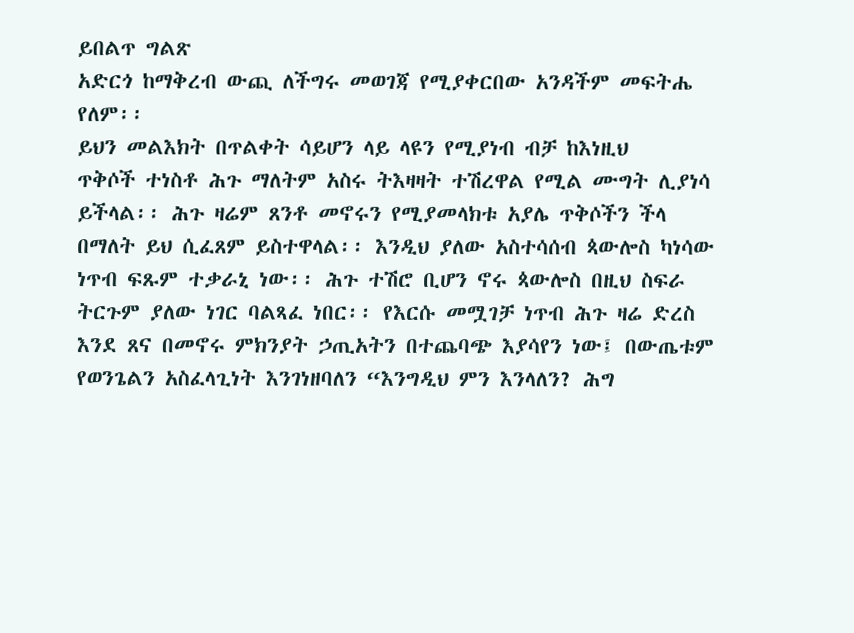ይበልጥ ግልጽ
አድርጎ ከማቅረብ ውጪ ለችግሩ መወገጃ የሚያቀርበው አንዳችም መፍትሔ
የለም፡፡
ይህን መልእክት በጥልቀት ሳይሆን ላይ ላዩን የሚያነብ ብቻ ከእነዚህ
ጥቅሶች ተነስቶ ሕጉ ማለትም አስሩ ትእዛዛት ተሽረዋል የሚል ሙግት ሊያነሳ
ይችላል፡፡ ሕጉ ዛሬም ጸንቶ መኖሩን የሚያመላክቱ አያሌ ጥቅሶችን ችላ
በማለት ይህ ሲፈጸም ይስተዋላል፡፡ እንዲህ ያለው አስተሳሰብ ጳውሎስ ካነሳው
ነጥብ ፍጹም ተቃራኒ ነው፡፡ ሕጉ ተሽሮ ቢሆን ኖሩ ጳውሎስ በዚህ ስፍራ
ትርጉም ያለው ነገር ባልጻፈ ነበር፡፡ የእርሱ መሟገቻ ነጥብ ሕጉ ዛሬ ድረስ
እንደ ጸና በመኖሩ ምክንያት ኃጢአትን በተጨባጭ እያሳየን ነው፤ በውጤቱም
የወንጌልን አስፈላጊነት እንገነዘባለን “እንግዲህ ምን እንላለን? ሕግ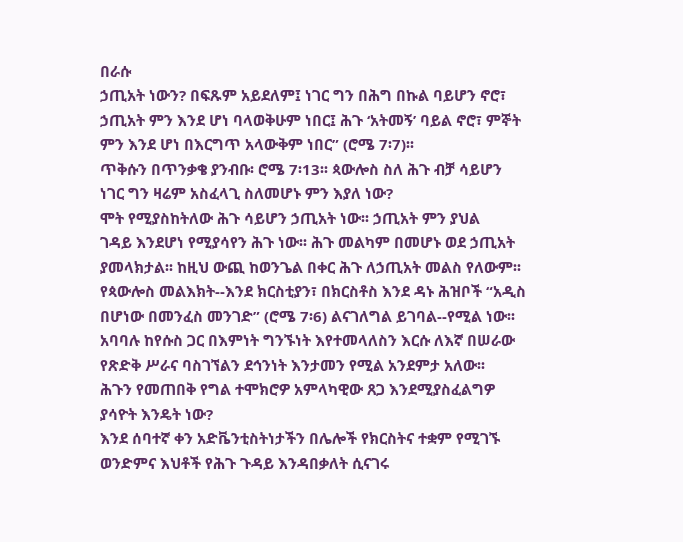በራሱ
ኃጢአት ነውን? በፍጹም አይደለም፤ ነገር ግን በሕግ በኩል ባይሆን ኖሮ፣
ኃጢአት ምን እንደ ሆነ ባላወቅሁም ነበር፤ ሕጉ ‘አትመኝ’ ባይል ኖሮ፣ ምኞት
ምን እንደ ሆነ በእርግጥ አላውቅም ነበር” (ሮሜ 7፡7)፡፡
ጥቅሱን በጥንቃቄ ያንብቡ፡ ሮሜ 7፡13፡፡ ጳውሎስ ስለ ሕጉ ብቻ ሳይሆን
ነገር ግን ዛሬም አስፈላጊ ስለመሆኑ ምን እያለ ነው?
ሞት የሚያስከትለው ሕጉ ሳይሆን ኃጢአት ነው፡፡ ኃጢአት ምን ያህል
ገዳይ እንደሆነ የሚያሳየን ሕጉ ነው፡፡ ሕጉ መልካም በመሆኑ ወደ ኃጢአት
ያመላክታል፡፡ ከዚህ ውጪ ከወንጌል በቀር ሕጉ ለኃጢአት መልስ የለውም፡፡
የጳውሎስ መልእክት--እንደ ክርስቲያን፣ በክርስቶስ እንደ ዳኑ ሕዝቦች “አዲስ
በሆነው በመንፈስ መንገድ” (ሮሜ 7፡6) ልናገለግል ይገባል--የሚል ነው፡፡
አባባሉ ከየሱስ ጋር በእምነት ግንኙነት እየተመላለስን እርሱ ለእኛ በሠራው
የጽድቅ ሥራና ባስገኘልን ደኅንነት እንታመን የሚል አንደምታ አለው፡፡
ሕጉን የመጠበቅ የግል ተሞክሮዎ አምላካዊው ጸጋ እንደሚያስፈልግዎ
ያሳዮት እንዴት ነው?
እንደ ሰባተኛ ቀን አድቬንቲስትነታችን በሌሎች የክርስትና ተቋም የሚገኙ
ወንድምና እህቶች የሕጉ ጉዳይ እንዳበቃለት ሲናገሩ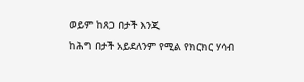ወይም ከጸጋ በታች እንጂ
ከሕግ በታች አይደለንም የሚል የክርክር ሃሳብ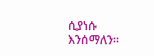ሲያነሱ እንሰማለን፡፡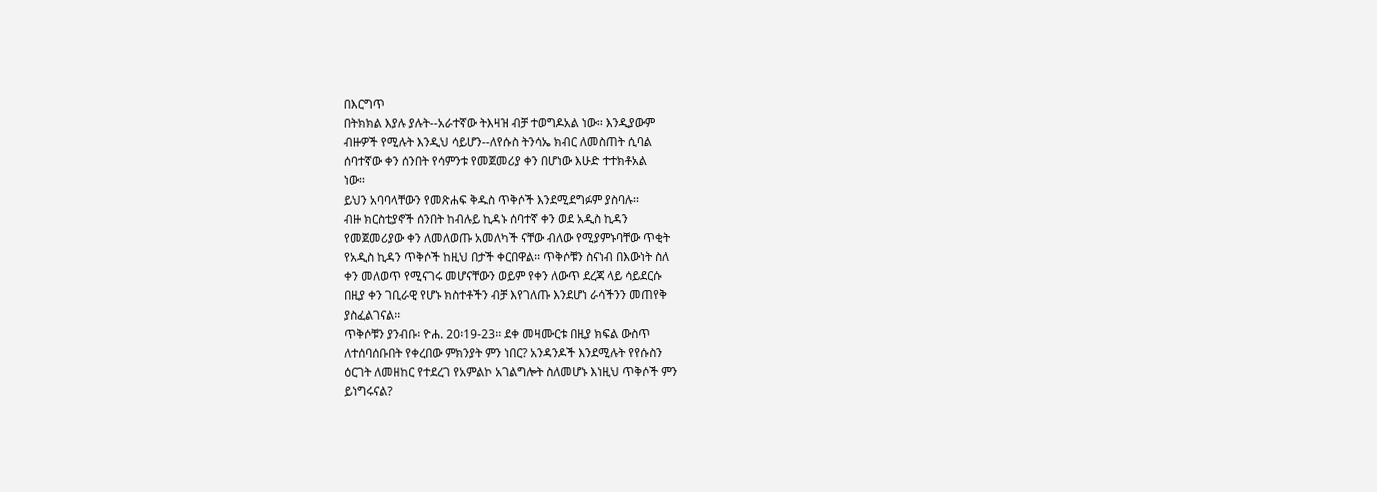በእርግጥ
በትክክል እያሉ ያሉት--አራተኛው ትእዛዝ ብቻ ተወግዶአል ነው፡፡ እንዲያውም
ብዙዎች የሚሉት እንዲህ ሳይሆን--ለየሱስ ትንሳኤ ክብር ለመስጠት ሲባል
ሰባተኛው ቀን ሰንበት የሳምንቱ የመጀመሪያ ቀን በሆነው እሁድ ተተክቶአል
ነው፡፡
ይህን አባባላቸውን የመጽሐፍ ቅዱስ ጥቅሶች እንደሚደግፉም ያስባሉ፡፡
ብዙ ክርስቲያኖች ሰንበት ከብሉይ ኪዳኑ ሰባተኛ ቀን ወደ አዲስ ኪዳን
የመጀመሪያው ቀን ለመለወጡ አመለካች ናቸው ብለው የሚያምኑባቸው ጥቂት
የአዲስ ኪዳን ጥቅሶች ከዚህ በታች ቀርበዋል፡፡ ጥቅሶቹን ስናነብ በእውነት ስለ
ቀን መለወጥ የሚናገሩ መሆናቸውን ወይም የቀን ለውጥ ደረጃ ላይ ሳይደርሱ
በዚያ ቀን ገቢራዊ የሆኑ ክስተቶችን ብቻ እየገለጡ እንደሆነ ራሳችንን መጠየቅ
ያስፈልገናል፡፡
ጥቅሶቹን ያንብቡ፡ ዮሐ. 20፡19-23፡፡ ደቀ መዛሙርቱ በዚያ ክፍል ውስጥ
ለተሰባሰቡበት የቀረበው ምክንያት ምን ነበር? አንዳንዶች እንደሚሉት የየሱስን
ዕርገት ለመዘከር የተደረገ የአምልኮ አገልግሎት ስለመሆኑ እነዚህ ጥቅሶች ምን
ይነግሩናል?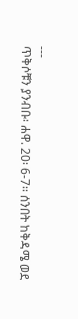---
ጥቅሶቹን ያንብቡ፡ ሐዋ. 20፡ 6-7፡፡ ሰንበት ከቅዳሜ ወደ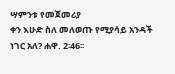ሣምንቱ የመጀመሪያ
ቀን እሁድ ስለ መለወጡ የሚያሳይ አንዳች ነገር አለ? ሐዋ. 2፡46፡፡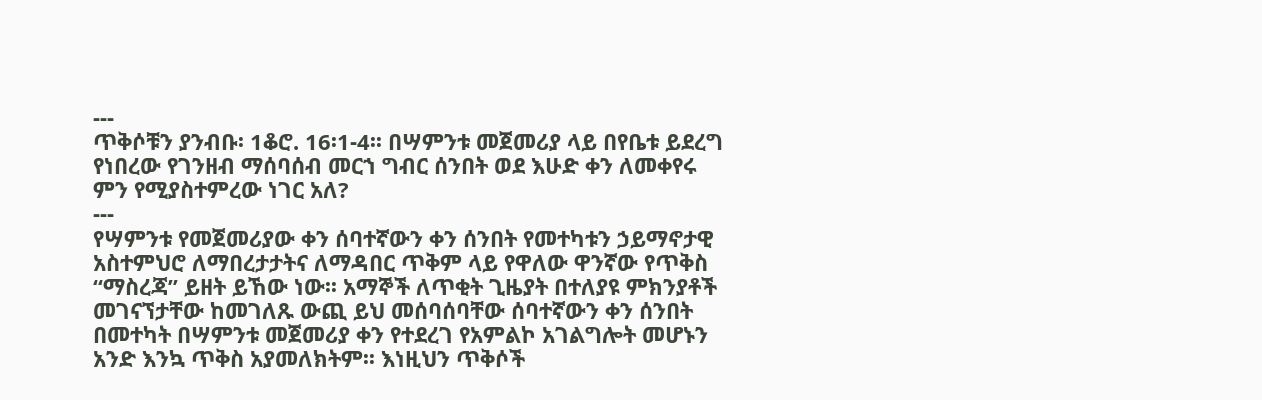---
ጥቅሶቹን ያንብቡ፡ 1ቆሮ. 16፡1-4፡፡ በሣምንቱ መጀመሪያ ላይ በየቤቱ ይደረግ
የነበረው የገንዘብ ማሰባሰብ መርኀ ግብር ሰንበት ወደ እሁድ ቀን ለመቀየሩ
ምን የሚያስተምረው ነገር አለ?
---
የሣምንቱ የመጀመሪያው ቀን ሰባተኛውን ቀን ሰንበት የመተካቱን ኃይማኖታዊ
አስተምህሮ ለማበረታታትና ለማዳበር ጥቅም ላይ የዋለው ዋንኛው የጥቅስ
“ማስረጃ” ይዘት ይኸው ነው፡፡ አማኞች ለጥቂት ጊዜያት በተለያዩ ምክንያቶች
መገናኘታቸው ከመገለጹ ውጪ ይህ መሰባሰባቸው ሰባተኛውን ቀን ሰንበት
በመተካት በሣምንቱ መጀመሪያ ቀን የተደረገ የአምልኮ አገልግሎት መሆኑን
አንድ እንኳ ጥቅስ አያመለክትም፡፡ እነዚህን ጥቅሶች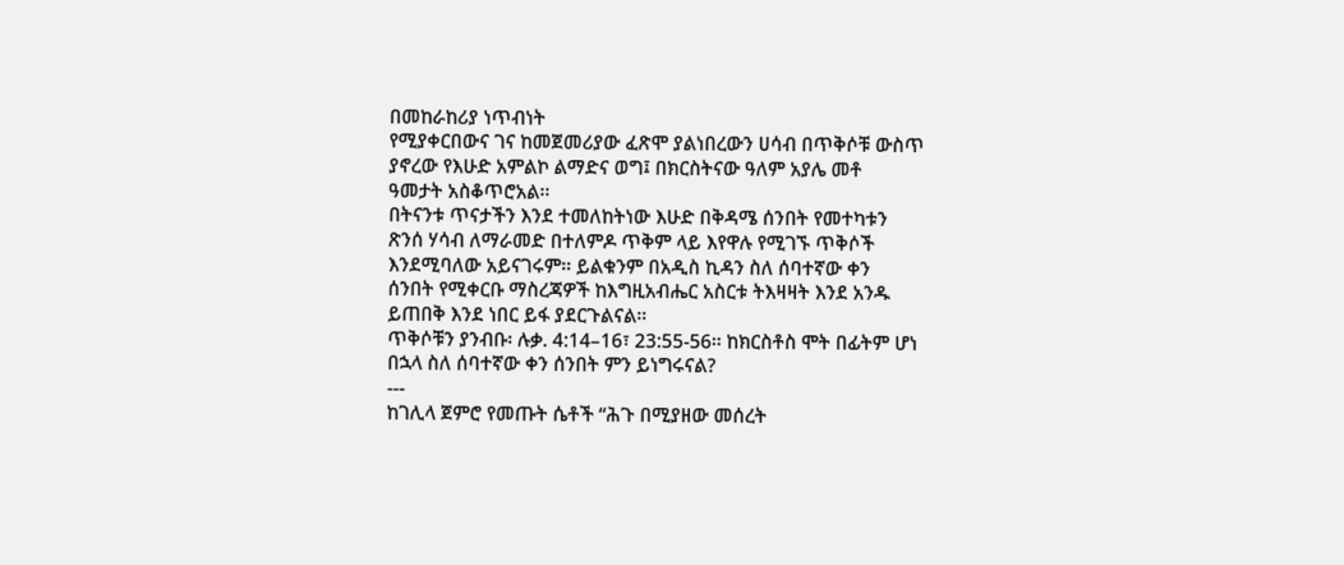በመከራከሪያ ነጥብነት
የሚያቀርበውና ገና ከመጀመሪያው ፈጽሞ ያልነበረውን ሀሳብ በጥቅሶቹ ውስጥ
ያኖረው የእሁድ አምልኮ ልማድና ወግ፤ በክርስትናው ዓለም አያሌ መቶ
ዓመታት አስቆጥሮአል፡፡
በትናንቱ ጥናታችን እንደ ተመለከትነው እሁድ በቅዳሜ ሰንበት የመተካቱን
ጽንሰ ሃሳብ ለማራመድ በተለምዶ ጥቅም ላይ እየዋሉ የሚገኙ ጥቅሶች
እንደሚባለው አይናገሩም፡፡ ይልቁንም በአዲስ ኪዳን ስለ ሰባተኛው ቀን
ሰንበት የሚቀርቡ ማስረጃዎች ከእግዚአብሔር አስርቱ ትእዛዛት እንደ አንዱ
ይጠበቅ እንደ ነበር ይፋ ያደርጉልናል፡፡
ጥቅሶቹን ያንብቡ፡ ሉቃ. 4:14–16፣ 23:55-56፡፡ ከክርስቶስ ሞት በፊትም ሆነ
በኋላ ስለ ሰባተኛው ቀን ሰንበት ምን ይነግሩናል?
---
ከገሊላ ጀምሮ የመጡት ሴቶች “ሕጉ በሚያዘው መሰረት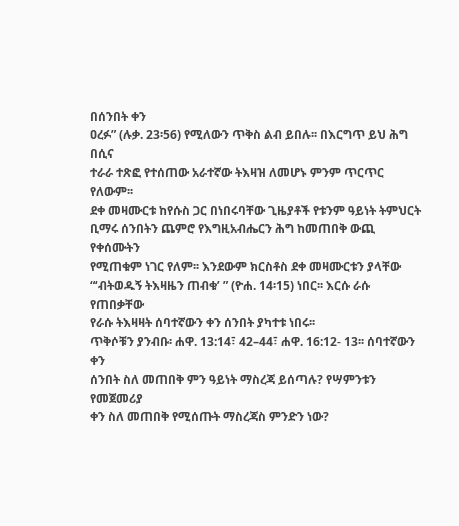በሰንበት ቀን
ዐረፉ” (ሉቃ. 23፡56) የሚለውን ጥቅስ ልብ ይበሉ፡፡ በእርግጥ ይህ ሕግ በሲና
ተራራ ተጽፎ የተሰጠው አራተኛው ትእዛዝ ለመሆኑ ምንም ጥርጥር የለውም፡፡
ደቀ መዛሙርቱ ከየሱስ ጋር በነበሩባቸው ጊዜያቶች የቱንም ዓይነት ትምህርት
ቢማሩ ሰንበትን ጨምሮ የእግዚአብሔርን ሕግ ከመጠበቅ ውጪ የቀሰሙትን
የሚጠቁም ነገር የለም፡፡ እንደውም ክርስቶስ ደቀ መዛሙርቱን ያላቸው
“‘ብትወዱኝ ትእዛዜን ጠብቁ’ ” (ዮሐ. 14፡15) ነበር፡፡ እርሱ ራሱ የጠበቃቸው
የራሱ ትእዛዛት ሰባተኛውን ቀን ሰንበት ያካተቱ ነበሩ፡፡
ጥቅሶቹን ያንብቡ፡ ሐዋ. 13:14፣ 42–44፣ ሐዋ. 16:12- 13፡፡ ሰባተኛውን ቀን
ሰንበት ስለ መጠበቅ ምን ዓይነት ማስረጃ ይሰጣሉ? የሣምንቱን የመጀመሪያ
ቀን ስለ መጠበቅ የሚሰጡት ማስረጃስ ምንድን ነው?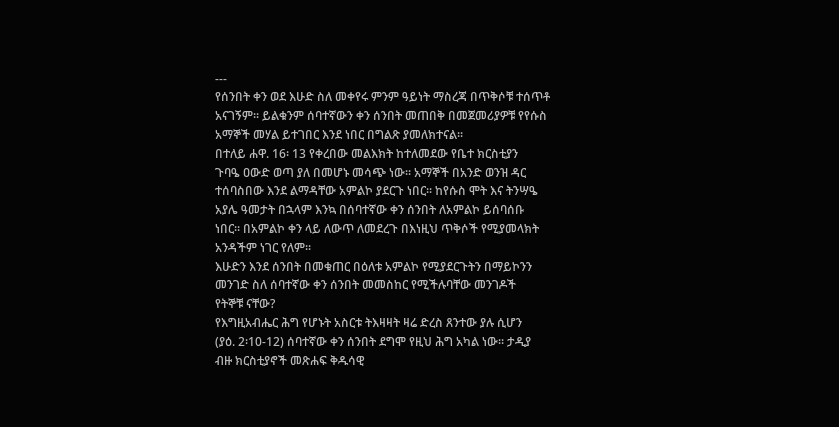---
የሰንበት ቀን ወደ እሁድ ስለ መቀየሩ ምንም ዓይነት ማስረጃ በጥቅሶቹ ተሰጥቶ
አናገኝም፡፡ ይልቁንም ሰባተኛውን ቀን ሰንበት መጠበቅ በመጀመሪያዎቹ የየሱስ
አማኞች መሃል ይተገበር እንደ ነበር በግልጽ ያመለክተናል፡፡
በተለይ ሐዋ. 16፡ 13 የቀረበው መልእክት ከተለመደው የቤተ ክርስቲያን
ጉባዔ ዐውድ ወጣ ያለ በመሆኑ መሳጭ ነው፡፡ አማኞች በአንድ ወንዝ ዳር
ተሰባስበው እንደ ልማዳቸው አምልኮ ያደርጉ ነበር፡፡ ከየሱስ ሞት እና ትንሣዔ
አያሌ ዓመታት በኋላም እንኳ በሰባተኛው ቀን ሰንበት ለአምልኮ ይሰባሰቡ
ነበር፡፡ በአምልኮ ቀን ላይ ለውጥ ለመደረጉ በእነዚህ ጥቅሶች የሚያመላክት
አንዳችም ነገር የለም፡፡
እሁድን እንደ ሰንበት በመቁጠር በዕለቱ አምልኮ የሚያደርጉትን በማይኮንን
መንገድ ስለ ሰባተኛው ቀን ሰንበት መመስከር የሚችሉባቸው መንገዶች
የትኞቹ ናቸው?
የእግዚአብሔር ሕግ የሆኑት አስርቱ ትእዛዛት ዛሬ ድረስ ጸንተው ያሉ ሲሆን
(ያዕ. 2፡10-12) ሰባተኛው ቀን ሰንበት ደግሞ የዚህ ሕግ አካል ነው፡፡ ታዲያ
ብዙ ክርስቲያኖች መጽሐፍ ቅዱሳዊ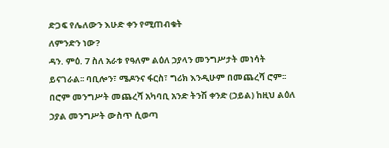ድጋፍ የሌለውን እሁድ ቀን የሚጠብቁት
ለምንድን ነው?
ዳን. ምዕ. 7 ስለ አራቱ የዓለም ልዕለ ኃያላን መንግሥታት መነሳት
ይናገራል፡፡ ባቢሎን፣ ሜዶንና ፋርስ፣ ግሪክ እንዲሁም በመጨረሻ ሮም፡፡
በሮም መንግሥት መጨረሻ አካባቢ አንድ ትንሽ ቀንድ (ኃይል) ከዚህ ልዕለ
ኃያል መንግሥት ውስጥ ሲወጣ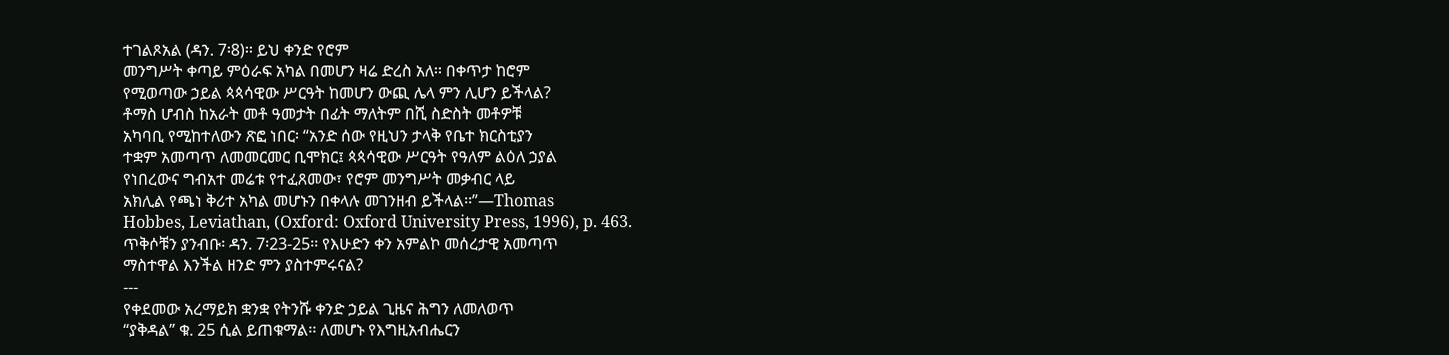ተገልጾአል (ዳን. 7፡8)፡፡ ይህ ቀንድ የሮም
መንግሥት ቀጣይ ምዕራፍ አካል በመሆን ዛሬ ድረስ አለ፡፡ በቀጥታ ከሮም
የሚወጣው ኃይል ጳጳሳዊው ሥርዓት ከመሆን ውጪ ሌላ ምን ሊሆን ይችላል?
ቶማስ ሆብስ ከአራት መቶ ዓመታት በፊት ማለትም በሺ ስድስት መቶዎቹ
አካባቢ የሚከተለውን ጽፎ ነበር፡ “አንድ ሰው የዚህን ታላቅ የቤተ ክርስቲያን
ተቋም አመጣጥ ለመመርመር ቢሞክር፤ ጳጳሳዊው ሥርዓት የዓለም ልዕለ ኃያል
የነበረውና ግብአተ መሬቱ የተፈጸመው፣ የሮም መንግሥት መቃብር ላይ
አክሊል የጫነ ቅሪተ አካል መሆኑን በቀላሉ መገንዘብ ይችላል፡፡”—Thomas
Hobbes, Leviathan, (Oxford: Oxford University Press, 1996), p. 463.
ጥቅሶቹን ያንብቡ፡ ዳን. 7፡23-25፡፡ የእሁድን ቀን አምልኮ መሰረታዊ አመጣጥ
ማስተዋል እንችል ዘንድ ምን ያስተምሩናል?
---
የቀደመው አረማይክ ቋንቋ የትንሹ ቀንድ ኃይል ጊዜና ሕግን ለመለወጥ
“ያቅዳል” ቁ. 25 ሲል ይጠቁማል፡፡ ለመሆኑ የእግዚአብሔርን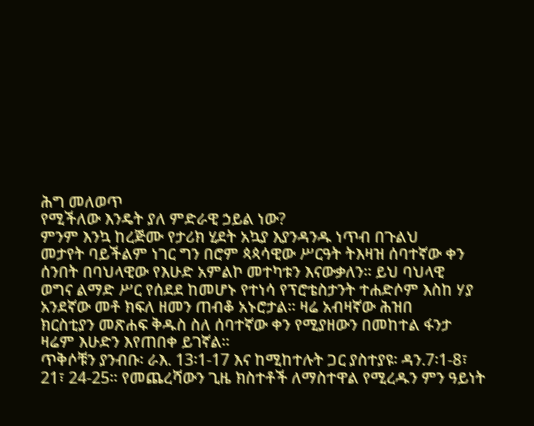ሕግ መለወጥ
የሚችለው እንዴት ያለ ምድራዊ ኃይል ነው?
ምንም እንኳ ከረጅሙ የታሪክ ሂደት አኳያ እያንዳንዱ ነጥብ በጉልህ
መታየት ባይችልም ነገር ግን በሮም ጳጳሳዊው ሥርዓት ትእዛዝ ሰባተኛው ቀን
ሰንበት በባህላዊው የእሁድ አምልኮ መተካቱን እናውቃለን፡፡ ይህ ባህላዊ
ወግና ልማድ ሥር የሰደደ ከመሆኑ የተነሳ የፕሮቴስታንት ተሐድሶም እስከ ሃያ
አንደኛው መቶ ክፍለ ዘመን ጠብቆ አኑሮታል፡፡ ዛሬ አብዛኛው ሕዝበ
ክርስቲያን መጽሐፍ ቅዱስ ስለ ሰባተኛው ቀን የሚያዘውን በመከተል ፋንታ
ዛሬም እሁድን እየጠበቀ ይገኛል፡፡
ጥቅሶቹን ያንብቡ፡ ራእ. 13፡1-17 እና ከሚከተሉት ጋር ያስተያዩ፡ ዳን.7፡1-8፣
21፣ 24-25፡፡ የመጨረሻውን ጊዜ ክስተቶች ለማስተዋል የሚረዱን ምን ዓይነት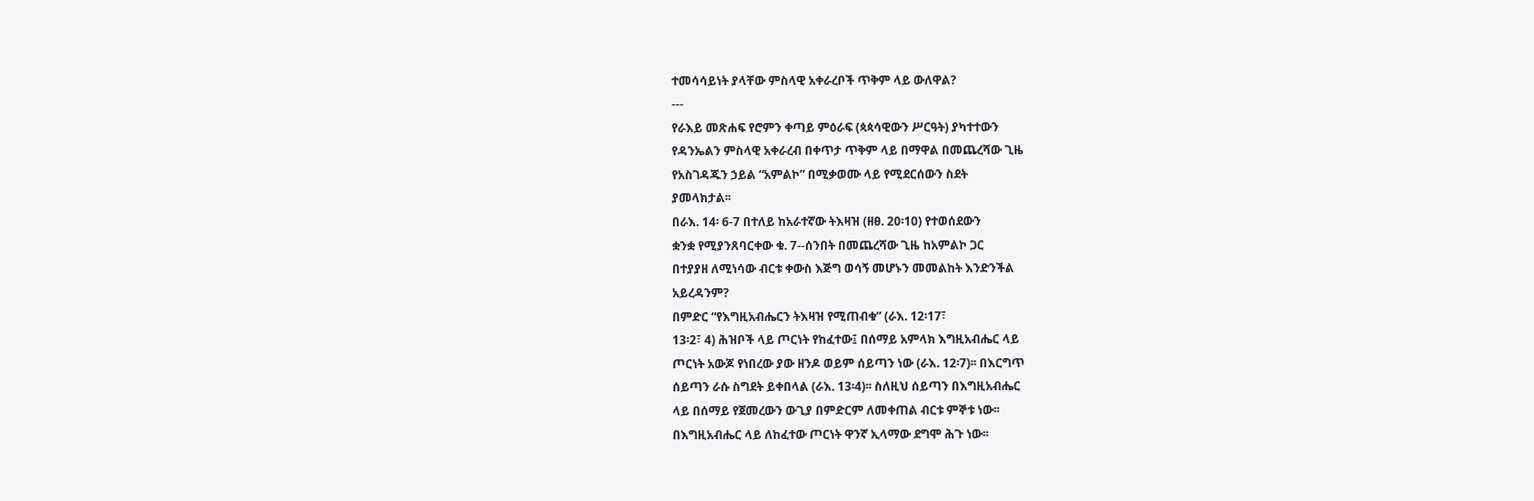ተመሳሳይነት ያላቸው ምስላዊ አቀራረቦች ጥቅም ላይ ውለዋል?
---
የራእይ መጽሐፍ የሮምን ቀጣይ ምዕራፍ (ጳጳሳዊውን ሥርዓት) ያካተተውን
የዳንኤልን ምስላዊ አቀራረብ በቀጥታ ጥቅም ላይ በማዋል በመጨረሻው ጊዜ
የአስገዳጁን ኃይል “አምልኮ” በሚቃወሙ ላይ የሚደርሰውን ስደት
ያመላክታል፡፡
በራእ. 14፡ 6-7 በተለይ ከአራተኛው ትእዛዝ (ዘፀ. 20፡10) የተወሰደውን
ቋንቋ የሚያንጸባርቀው ቁ. 7--ሰንበት በመጨረሻው ጊዜ ከአምልኮ ጋር
በተያያዘ ለሚነሳው ብርቱ ቀውስ እጅግ ወሳኝ መሆኑን መመልከት እንድንችል
አይረዳንም?
በምድር “የእግዚአብሔርን ትእዛዝ የሚጠብቁ” (ራእ. 12፡17፣
13፡2፣ 4) ሕዝቦች ላይ ጦርነት የከፈተው፤ በሰማይ አምላክ እግዚአብሔር ላይ
ጦርነት አውጆ የነበረው ያው ዘንዶ ወይም ሰይጣን ነው (ራእ. 12፡7)፡፡ በእርግጥ
ሰይጣን ራሱ ስግደት ይቀበላል (ራእ. 13፡4)፡፡ ስለዚህ ሰይጣን በእግዚአብሔር
ላይ በሰማይ የጀመረውን ውጊያ በምድርም ለመቀጠል ብርቱ ምኞቱ ነው፡፡
በእግዚአብሔር ላይ ለከፈተው ጦርነት ዋንኛ ኢላማው ደግሞ ሕጉ ነው፡፡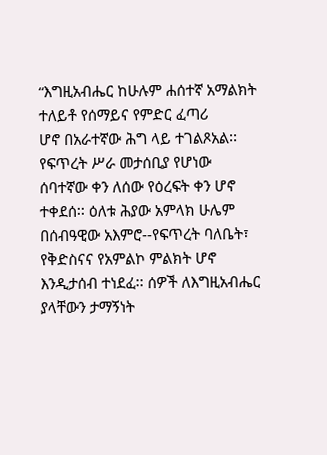“እግዚአብሔር ከሁሉም ሐሰተኛ አማልክት ተለይቶ የሰማይና የምድር ፈጣሪ
ሆኖ በአራተኛው ሕግ ላይ ተገልጾአል፡፡ የፍጥረት ሥራ መታሰቢያ የሆነው
ሰባተኛው ቀን ለሰው የዕረፍት ቀን ሆኖ ተቀደሰ፡፡ ዕለቱ ሕያው አምላክ ሁሌም
በሰብዓዊው አእምሮ--የፍጥረት ባለቤት፣ የቅድስናና የአምልኮ ምልክት ሆኖ
እንዲታሰብ ተነደፈ፡፡ ሰዎች ለእግዚአብሔር ያላቸውን ታማኝነት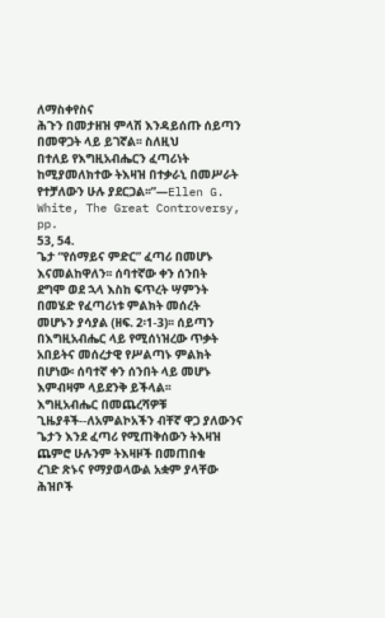ለማስቀየስና
ሕጉን በመታዘዝ ምላሽ እንዳይሰጡ ሰይጣን በመዋጋት ላይ ይገኛል፡፡ ስለዚህ
በተለይ የእግዚአብሔርን ፈጣሪነት ከሚያመለክተው ትእዛዝ በተቃራኒ በመሥራት
የተቻለውን ሁሉ ያደርጋል፡፡”—Ellen G. White, The Great Controversy, pp.
53, 54.
ጌታ “የሰማይና ምድር” ፈጣሪ በመሆኑ እናመልከዋለን፡፡ ሰባተኛው ቀን ሰንበት
ደግሞ ወደ ኋላ እስከ ፍጥረት ሣምንት በመሄድ የፈጣሪነቱ ምልክት መሰረት
መሆኑን ያሳያል (ዘፍ. 2፡1-3)፡፡ ሰይጣን በእግዚአብሔር ላይ የሚሰነዝረው ጥቃት
አበይትና መሰረታዊ የሥልጣኑ ምልክት በሆነው፡ ሰባተኛ ቀን ሰንበት ላይ መሆኑ
እምብዛም ላይደንቅ ይችላል፡፡
እግዚአብሔር በመጨረሻዎቹ ጊዜያቶች--ለአምልኮአችን ብቸኛ ዋጋ ያለውንና
ጌታን እንደ ፈጣሪ የሚጠቅሰውን ትእዛዝ ጨምሮ ሁሉንም ትእዛዞች በመጠበቁ
ረገድ ጽኑና የማያወላውል አቋም ያላቸው ሕዝቦች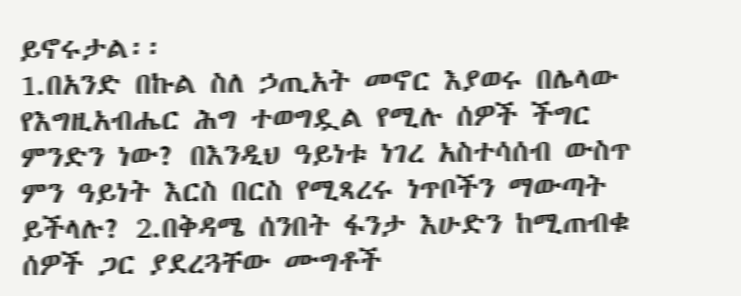ይኖሩታል፡፡
1.በአንድ በኩል ስለ ኃጢአት መኖር እያወሩ በሌላው የእግዚአብሔር ሕግ ተወግዷል የሚሉ ሰዎች ችግር ምንድን ነው? በእንዲህ ዓይነቱ ነገረ አስተሳሰብ ውስጥ ምን ዓይነት እርስ በርስ የሚጻረሩ ነጥቦችን ማውጣት ይችላሉ? 2.በቅዳሜ ሰንበት ፋንታ እሁድን ከሚጠብቁ ሰዎች ጋር ያደረጓቸው ሙግቶች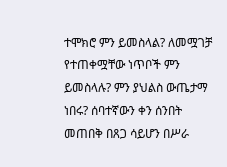ተሞክሮ ምን ይመስላል? ለመሟገቻ የተጠቀሟቸው ነጥቦች ምን ይመስላሉ? ምን ያህልስ ውጤታማ ነበሩ? ሰባተኛውን ቀን ሰንበት መጠበቅ በጸጋ ሳይሆን በሥራ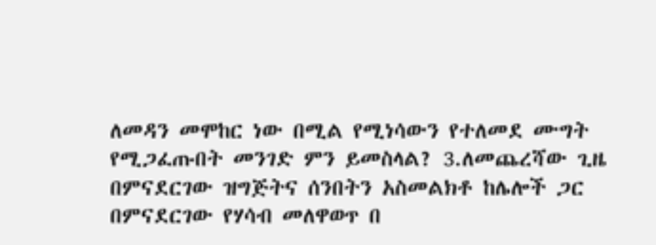ለመዳን መሞከር ነው በሚል የሚነሳውን የተለመደ ሙግት የሚጋፈጡበት መንገድ ምን ይመስላል? 3.ለመጨረሻው ጊዜ በምናደርገው ዝግጅትና ሰንበትን አስመልክቶ ከሌሎች ጋር በምናደርገው የሃሳብ መለዋወጥ በ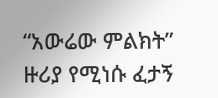“አውሬው ምልክት” ዙሪያ የሚነሱ ፈታኝ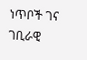ነጥቦች ገና ገቢራዊ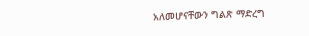አለመሆናቸውን ግልጽ ማድረግ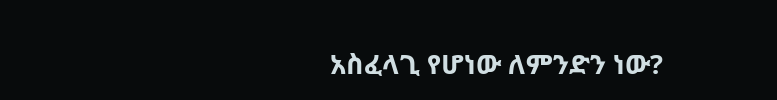አስፈላጊ የሆነው ለምንድን ነው?